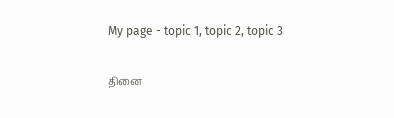My page - topic 1, topic 2, topic 3

தினை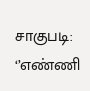சாகுபடி: ‘’எண்ணி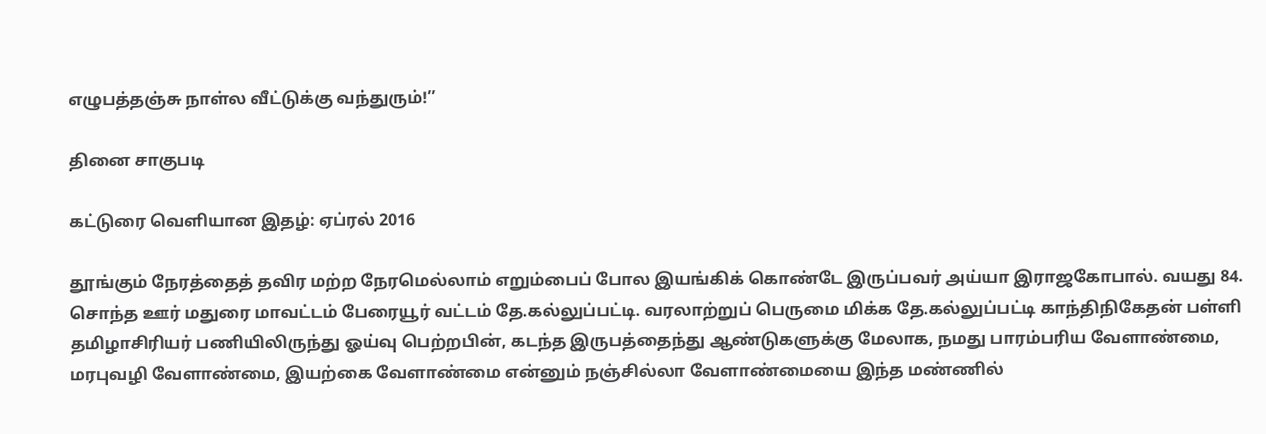எழுபத்தஞ்சு நாள்ல வீட்டுக்கு வந்துரும்!’’

தினை சாகுபடி

கட்டுரை வெளியான இதழ்: ஏப்ரல் 2016

தூங்கும் நேரத்தைத் தவிர மற்ற நேரமெல்லாம் எறும்பைப் போல இயங்கிக் கொண்டே இருப்பவர் அய்யா இராஜகோபால். வயது 84. சொந்த ஊர் மதுரை மாவட்டம் பேரையூர் வட்டம் தே.கல்லுப்பட்டி. வரலாற்றுப் பெருமை மிக்க தே.கல்லுப்பட்டி காந்திநிகேதன் பள்ளி தமிழாசிரியர் பணியிலிருந்து ஓய்வு பெற்றபின், கடந்த இருபத்தைந்து ஆண்டுகளுக்கு மேலாக, நமது பாரம்பரிய வேளாண்மை, மரபுவழி வேளாண்மை, இயற்கை வேளாண்மை என்னும் நஞ்சில்லா வேளாண்மையை இந்த மண்ணில்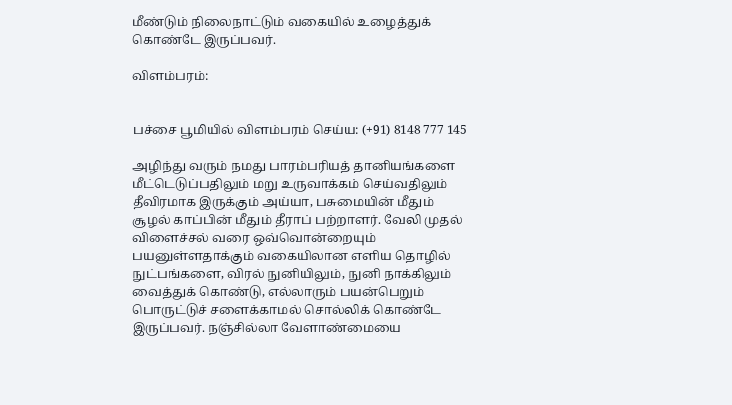மீண்டும் நிலைநாட்டும் வகையில் உழைத்துக் கொண்டே இருப்பவர்.

விளம்பரம்:


பச்சை பூமியில் விளம்பரம் செய்ய: (+91) 8148 777 145

அழிந்து வரும் நமது பாரம்பரியத் தானியங்களை மீட்டெடுப்பதிலும் மறு உருவாக்கம் செய்வதிலும் தீவிரமாக இருக்கும் அய்யா, பசுமையின் மீதும் சூழல் காப்பின் மீதும் தீராப் பற்றாளர். வேலி முதல் விளைச்சல் வரை ஒவ்வொன்றையும் பயனுள்ளதாக்கும் வகையிலான எளிய தொழில் நுட்பங்களை, விரல் நுனியிலும், நுனி நாக்கிலும் வைத்துக் கொண்டு, எல்லாரும் பயன்பெறும் பொருட்டுச் சளைக்காமல் சொல்லிக் கொண்டே இருப்பவர். நஞ்சில்லா வேளாண்மையை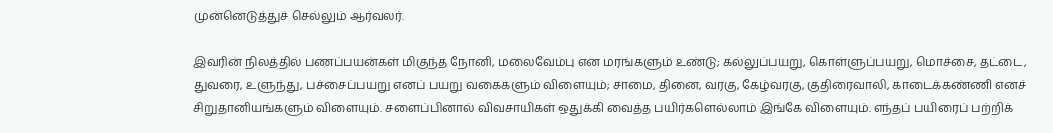முன்னெடுத்துச் செல்லும் ஆர்வலர்.

இவரின் நிலத்தில் பணப்பயன்கள் மிகுந்த நோனி, மலைவேம்பு என மரங்களும் உண்டு; கல்லுப்பயறு, கொள்ளுப்பயறு, மொச்சை, தட்டை, துவரை, உளுந்து, பச்சைப்பயறு எனப் பயறு வகைகளும் விளையும்; சாமை, தினை, வரகு, கேழ்வரகு, குதிரைவாலி, காடைக்கண்ணி எனச் சிறுதானியங்களும் விளையும். சளைப்பினால் விவசாயிகள் ஒதுக்கி வைத்த பயிர்களெல்லாம் இங்கே விளையும். எந்தப் பயிரைப் பற்றிக்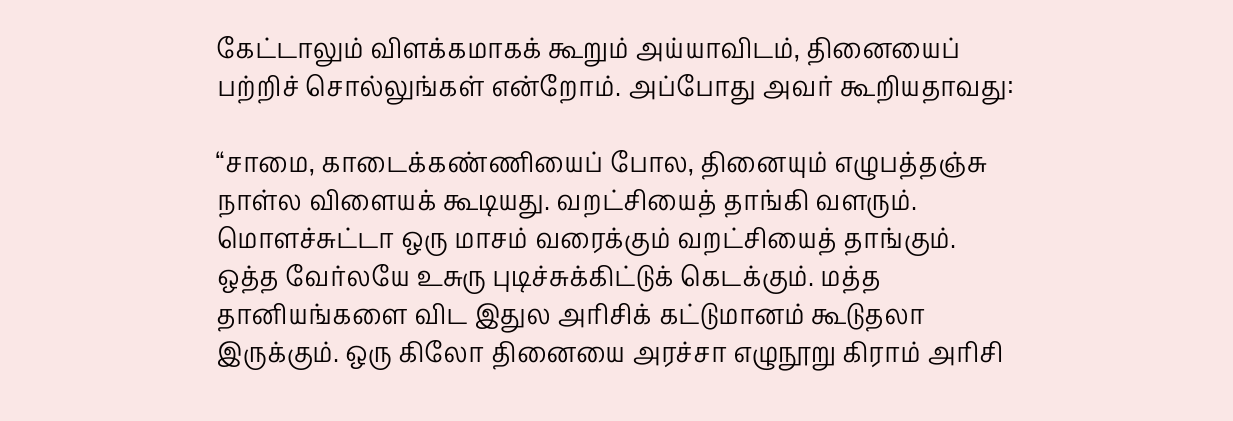கேட்டாலும் விளக்கமாகக் கூறும் அய்யாவிடம், தினையைப் பற்றிச் சொல்லுங்கள் என்றோம். அப்போது அவர் கூறியதாவது:

“சாமை, காடைக்கண்ணியைப் போல, தினையும் எழுபத்தஞ்சு நாள்ல விளையக் கூடியது. வறட்சியைத் தாங்கி வளரும். மொளச்சுட்டா ஒரு மாசம் வரைக்கும் வறட்சியைத் தாங்கும். ஒத்த வேர்லயே உசுரு புடிச்சுக்கிட்டுக் கெடக்கும். மத்த தானியங்களை விட இதுல அரிசிக் கட்டுமானம் கூடுதலா இருக்கும். ஒரு கிலோ தினையை அரச்சா எழுநூறு கிராம் அரிசி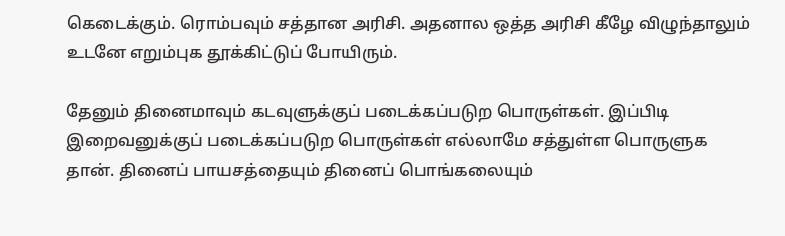கெடைக்கும். ரொம்பவும் சத்தான அரிசி. அதனால ஒத்த அரிசி கீழே விழுந்தாலும் உடனே எறும்புக தூக்கிட்டுப் போயிரும்.

தேனும் தினைமாவும் கடவுளுக்குப் படைக்கப்படுற பொருள்கள். இப்பிடி இறைவனுக்குப் படைக்கப்படுற பொருள்கள் எல்லாமே சத்துள்ள பொருளுக தான். தினைப் பாயசத்தையும் தினைப் பொங்கலையும்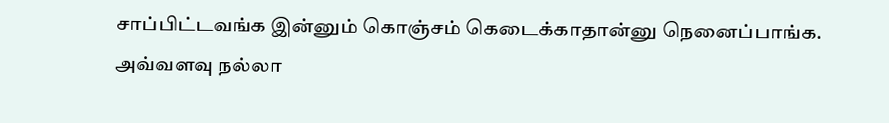சாப்பிட்டவங்க இன்னும் கொஞ்சம் கெடைக்காதான்னு நெனைப்பாங்க. அவ்வளவு நல்லா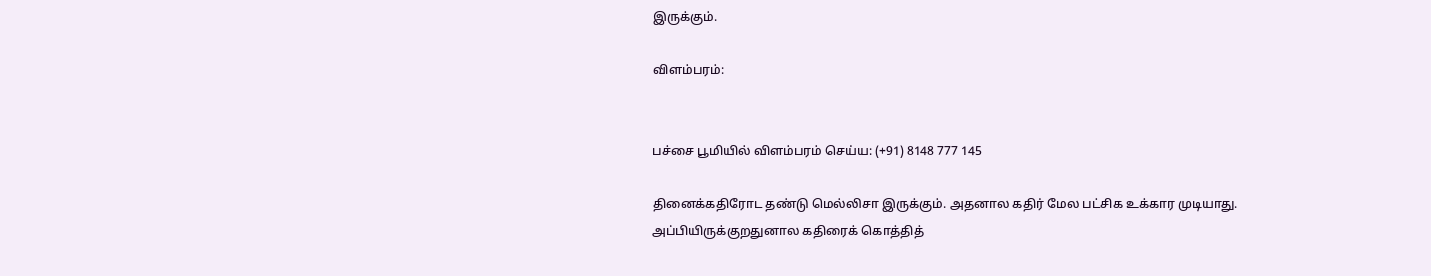இருக்கும்.

விளம்பரம்:


பச்சை பூமியில் விளம்பரம் செய்ய: (+91) 8148 777 145

தினைக்கதிரோட தண்டு மெல்லிசா இருக்கும். அதனால கதிர் மேல பட்சிக உக்கார முடியாது. அப்பியிருக்குறதுனால கதிரைக் கொத்தித்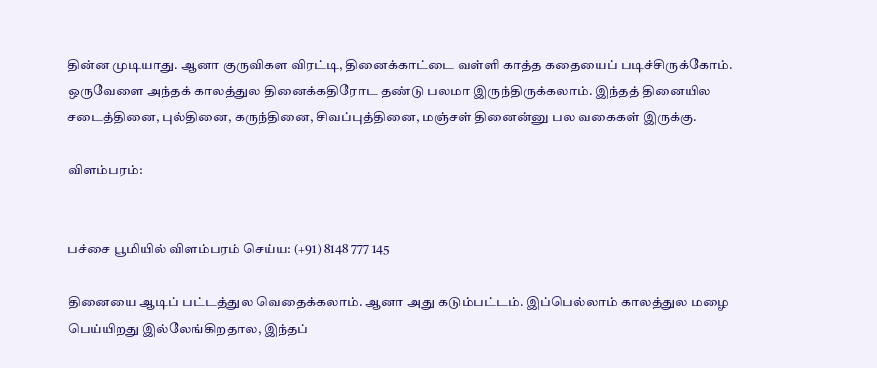தின்ன முடியாது. ஆனா குருவிகள விரட்டி, தினைக்காட்டை வள்ளி காத்த கதையைப் படிச்சிருக்கோம். ஒருவேளை அந்தக் காலத்துல தினைக்கதிரோட தண்டு பலமா இருந்திருக்கலாம். இந்தத் தினையில சடைத்தினை, புல்தினை, கருந்தினை, சிவப்புத்தினை, மஞ்சள் தினைன்னு பல வகைகள் இருக்கு.

விளம்பரம்:


பச்சை பூமியில் விளம்பரம் செய்ய: (+91) 8148 777 145

தினையை ஆடிப் பட்டத்துல வெதைக்கலாம். ஆனா அது கடும்பட்டம். இப்பெல்லாம் காலத்துல மழை பெய்யிறது இல்லேங்கிறதால, இந்தப்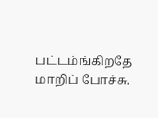பட்டம்ங்கிறதே மாறிப் போச்சு.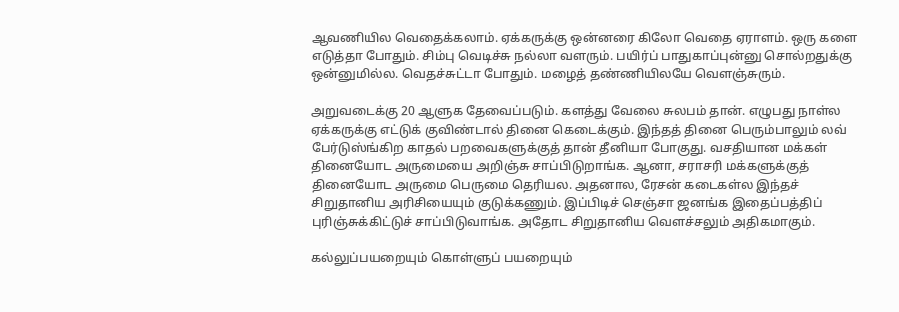ஆவணியில வெதைக்கலாம். ஏக்கருக்கு ஒன்னரை கிலோ வெதை ஏராளம். ஒரு களை எடுத்தா போதும். சிம்பு வெடிச்சு நல்லா வளரும். பயிர்ப் பாதுகாப்புன்னு சொல்றதுக்கு ஒன்னுமில்ல. வெதச்சுட்டா போதும். மழைத் தண்ணியிலயே வெளஞ்சுரும்.

அறுவடைக்கு 20 ஆளுக தேவைப்படும். களத்து வேலை சுலபம் தான். எழுபது நாள்ல ஏக்கருக்கு எட்டுக் குவிண்டால் தினை கெடைக்கும். இந்தத் தினை பெரும்பாலும் லவ் பேர்டுஸ்ங்கிற காதல் பறவைகளுக்குத் தான் தீனியா போகுது. வசதியான மக்கள் தினையோட அருமையை அறிஞ்சு சாப்பிடுறாங்க. ஆனா, சராசரி மக்களுக்குத் தினையோட அருமை பெருமை தெரியல. அதனால, ரேசன் கடைகள்ல இந்தச் சிறுதானிய அரிசியையும் குடுக்கணும். இப்பிடிச் செஞ்சா ஜனங்க இதைப்பத்திப் புரிஞ்சுக்கிட்டுச் சாப்பிடுவாங்க. அதோட சிறுதானிய வெளச்சலும் அதிகமாகும்.

கல்லுப்பயறையும் கொள்ளுப் பயறையும்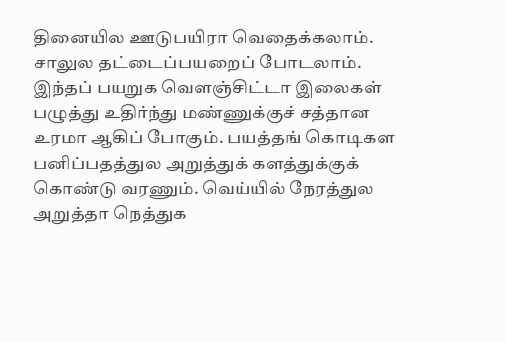தினையில ஊடுபயிரா வெதைக்கலாம். சாலுல தட்டைப்பயறைப் போடலாம். இந்தப் பயறுக வெளஞ்சிட்டா இலைகள் பழுத்து உதிர்ந்து மண்ணுக்குச் சத்தான உரமா ஆகிப் போகும். பயத்தங் கொடிகள பனிப்பதத்துல அறுத்துக் களத்துக்குக் கொண்டு வரணும். வெய்யில் நேரத்துல அறுத்தா நெத்துக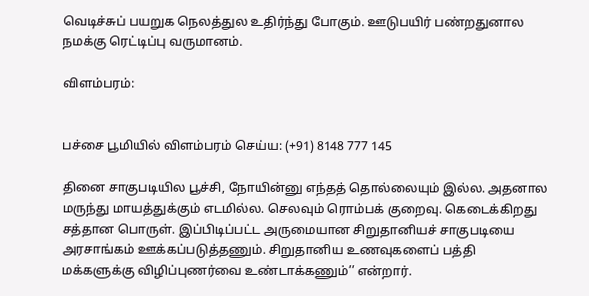வெடிச்சுப் பயறுக நெலத்துல உதிர்ந்து போகும். ஊடுபயிர் பண்றதுனால நமக்கு ரெட்டிப்பு வருமானம்.

விளம்பரம்:


பச்சை பூமியில் விளம்பரம் செய்ய: (+91) 8148 777 145

தினை சாகுபடியில பூச்சி, நோயின்னு எந்தத் தொல்லையும் இல்ல. அதனால மருந்து மாயத்துக்கும் எடமில்ல. செலவும் ரொம்பக் குறைவு. கெடைக்கிறது சத்தான பொருள். இப்பிடிப்பட்ட அருமையான சிறுதானியச் சாகுபடியை அரசாங்கம் ஊக்கப்படுத்தணும். சிறுதானிய உணவுகளைப் பத்தி மக்களுக்கு விழிப்புணர்வை உண்டாக்கணும்’’ என்றார்.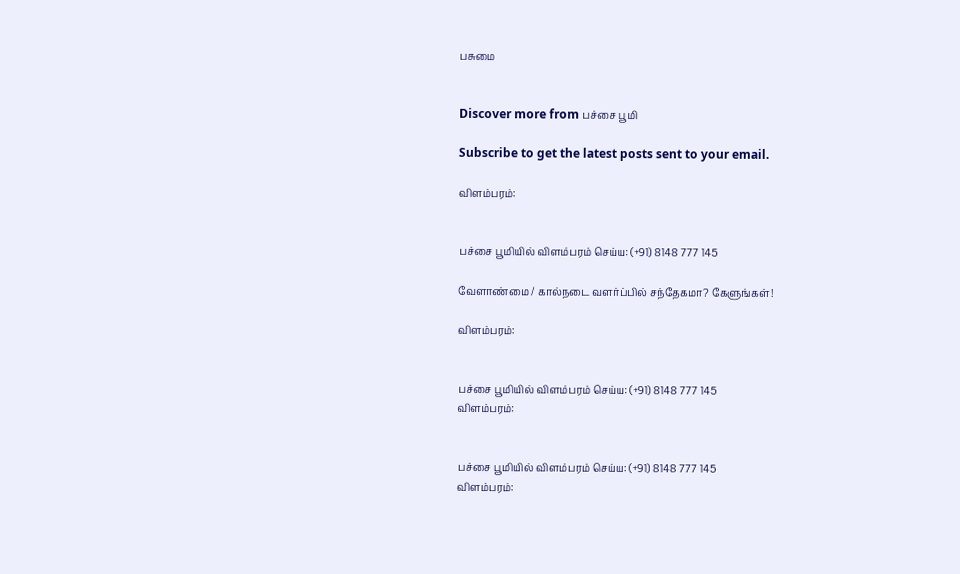பசுமை


Discover more from பச்சை பூமி

Subscribe to get the latest posts sent to your email.

விளம்பரம்:


பச்சை பூமியில் விளம்பரம் செய்ய: (+91) 8148 777 145

வேளாண்மை / கால்நடை வளர்ப்பில் சந்தேகமா? கேளுங்கள்!

விளம்பரம்:


பச்சை பூமியில் விளம்பரம் செய்ய: (+91) 8148 777 145
விளம்பரம்:


பச்சை பூமியில் விளம்பரம் செய்ய: (+91) 8148 777 145
விளம்பரம்: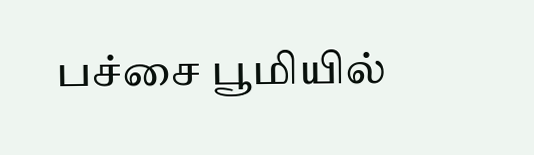பச்சை பூமியில்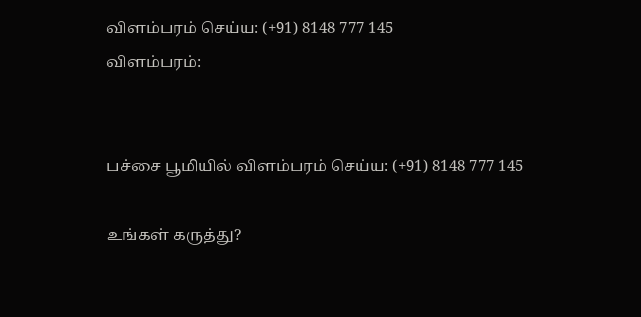விளம்பரம் செய்ய: (+91) 8148 777 145
விளம்பரம்:


பச்சை பூமியில் விளம்பரம் செய்ய: (+91) 8148 777 145

உங்கள் கருத்து?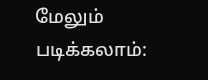மேலும் படிக்கலாம்: